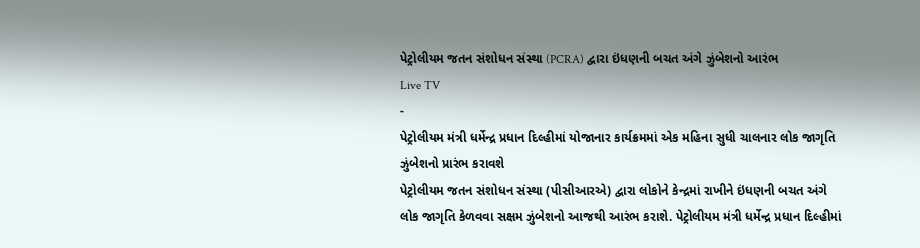પેટ્રોલીયમ જતન સંશોધન સંસ્થા (PCRA) દ્વારા ઇંધણની બચત અંગે ઝુંબેશનો આરંભ
Live TV
-
પેટ્રોલીયમ મંત્રી ધર્મેન્દ્ર પ્રધાન દિલ્હીમાં યોજાનાર કાર્યક્રમમાં એક મહિના સુધી ચાલનાર લોક જાગૃતિ ઝુંબેશનો પ્રારંભ કરાવશે
પેટ્રોલીયમ જતન સંશોધન સંસ્થા (પીસીઆરએ) દ્વારા લોકોને કેન્દ્રમાં રાખીને ઇંધણની બચત અંગે લોક જાગૃતિ કેળવવા સક્ષમ ઝુંબેશનો આજથી આરંભ કરાશે. પેટ્રોલીયમ મંત્રી ધર્મેન્દ્ર પ્રધાન દિલ્હીમાં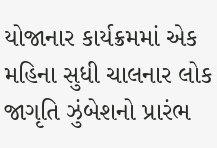યોજાનાર કાર્યક્રમમાં એક મહિના સુધી ચાલનાર લોક જાગૃતિ ઝુંબેશનો પ્રારંભ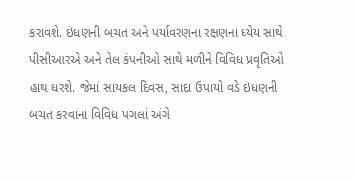કરાવશે. ઇંધણની બચત અને પર્યાવરણના રક્ષણના ધ્યેય સાથે પીસીઆરએ અને તેલ કંપનીઓ સાથે મળીને વિવિધ પ્રવૃતિઓ હાથ ધરશે. જેમાં સાયકલ દિવસ, સાદા ઉપાયો વડે ઇંધણની બચત કરવાના વિવિધ પગલાં અંગે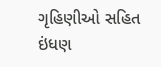ગૃહિણીઓ સહિત ઇંધણ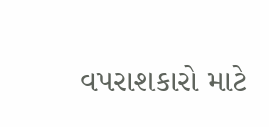વપરાશકારો માટે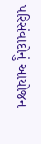પરિસંવાદોનું આયોજન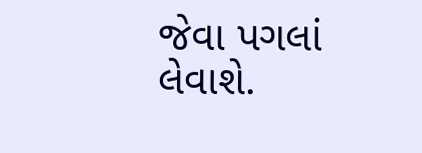જેવા પગલાં લેવાશે.